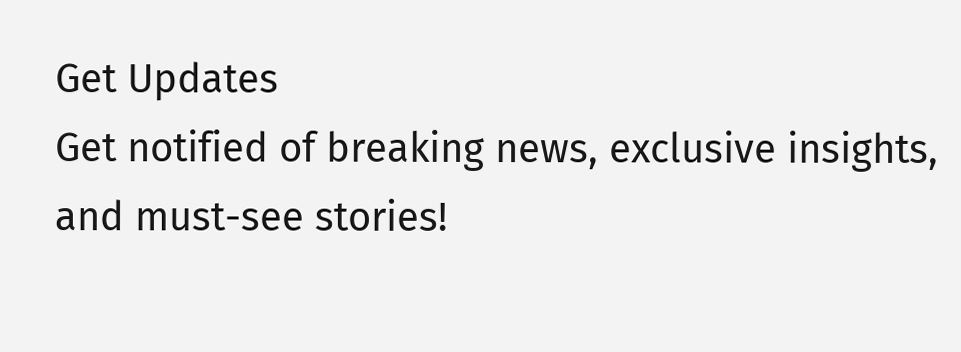Get Updates
Get notified of breaking news, exclusive insights, and must-see stories!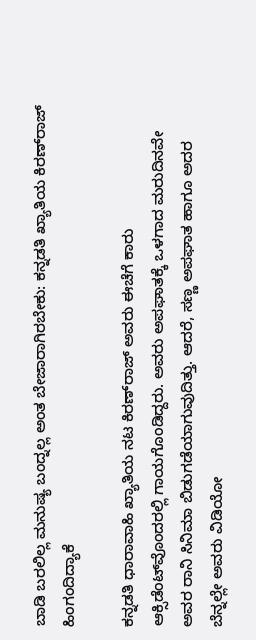ಬಾಡಿ ಬರಲಿಲ್ಲ ಮನುಷ್ಯ ಬಂದ್ನಲ್ಲ ಅಂತ ಬೇಜಾರಾಗಿರಬೇಕು: ಕನ್ನಡತಿ ಖ್ಯಾತಿಯ ಕಿರಣ್‌ರಾಜ್‌ ಹಿಂಗಂದಿದ್ಯಾಕೆ

ಕನ್ನಡತಿ ಧಾರಾವಾಹಿ ಖ್ಯಾತಿಯ ನಟ ಕಿರಣ್‌ರಾಜ್‌ ಅವರು ಈಚೆಗೆ ಕಾರು ಆಕ್ಸಿಡೆಂಟ್‌ವೊಂದರಲ್ಲಿ ಗಾಯಗೊಂಡಿದ್ದರು. ಅವರು ಅಪಘಾತಕ್ಕೆ ಒಳಗಾದ ಮರುದಿನವೇ ಅವರ ರಾನಿ ಸಿನಿಮಾ ಬಿಡುಗಡೆಯಾಗುವುದಿತ್ತು. ಆದರೆ, ಸಣ್ಣ ಅಪಘಾತ ಹಾಗೂ ಅದರ ಬೆನ್ನಲ್ಲೇ ಅವರು ವಿಡಿಯೋ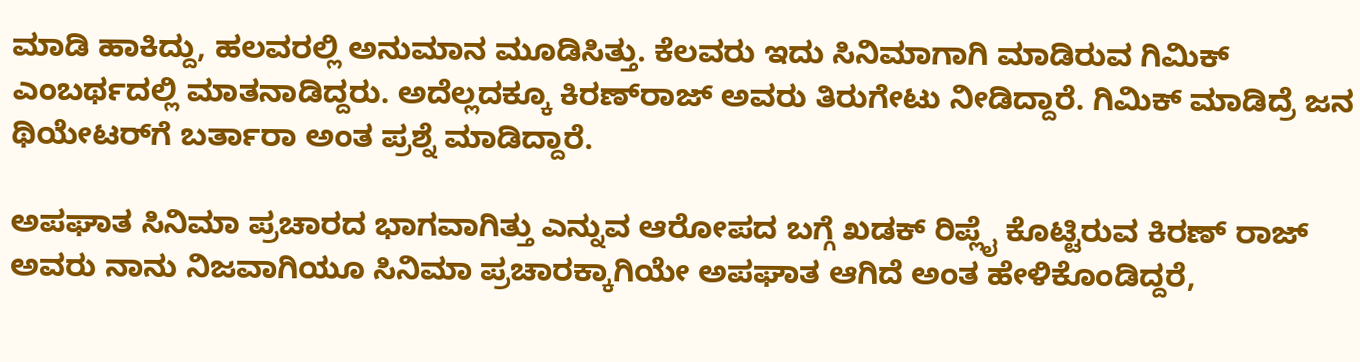ಮಾಡಿ ಹಾಕಿದ್ದು, ಹಲವರಲ್ಲಿ ಅನುಮಾನ ಮೂಡಿಸಿತ್ತು. ಕೆಲವರು ಇದು ಸಿನಿಮಾಗಾಗಿ ಮಾಡಿರುವ ಗಿಮಿಕ್‌ ಎಂಬರ್ಥದಲ್ಲಿ ಮಾತನಾಡಿದ್ದರು. ಅದೆಲ್ಲದಕ್ಕೂ ಕಿರಣ್‌ರಾಜ್‌ ಅವರು ತಿರುಗೇಟು ನೀಡಿದ್ದಾರೆ. ಗಿಮಿಕ್‌ ಮಾಡಿದ್ರೆ ಜನ ಥಿಯೇಟರ್‌ಗೆ ಬರ್ತಾರಾ ಅಂತ ಪ್ರಶ್ನೆ ಮಾಡಿದ್ದಾರೆ.

ಅಪಘಾತ ಸಿನಿಮಾ ಪ್ರಚಾರದ ಭಾಗವಾಗಿತ್ತು ಎನ್ನುವ ಆರೋಪದ ಬಗ್ಗೆ ಖಡಕ್‌ ರಿಪ್ಲೈ ಕೊಟ್ಟಿರುವ ಕಿರಣ್‌ ರಾಜ್‌ ಅವರು ನಾನು ನಿಜವಾಗಿಯೂ ಸಿನಿಮಾ ಪ್ರಚಾರಕ್ಕಾಗಿಯೇ ಅಪಘಾತ ಆಗಿದೆ ಅಂತ ಹೇಳಿಕೊಂಡಿದ್ದರೆ,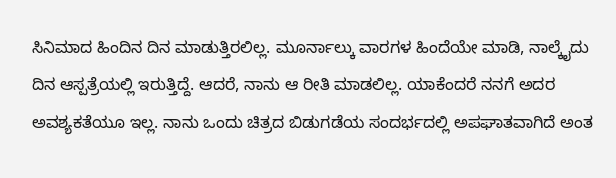ಸಿನಿಮಾದ ಹಿಂದಿನ ದಿನ ಮಾಡುತ್ತಿರಲಿಲ್ಲ. ಮೂರ್ನಾಲ್ಕು ವಾರಗಳ ಹಿಂದೆಯೇ ಮಾಡಿ, ನಾಲ್ಕೈದು ದಿನ ಆಸ್ಪತ್ರೆಯಲ್ಲಿ ಇರುತ್ತಿದ್ದೆ. ಆದರೆ, ನಾನು ಆ ರೀತಿ ಮಾಡಲಿಲ್ಲ. ಯಾಕೆಂದರೆ ನನಗೆ ಅದರ ಅವಶ್ಯಕತೆಯೂ ಇಲ್ಲ. ನಾನು ಒಂದು ಚಿತ್ರದ ಬಿಡುಗಡೆಯ ಸಂದರ್ಭದಲ್ಲಿ ಅಪಘಾತವಾಗಿದೆ ಅಂತ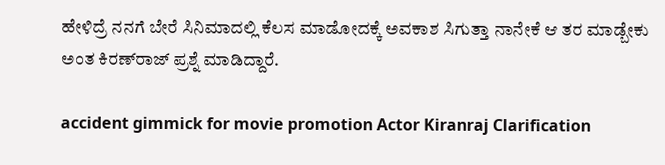ಹೇಳಿದ್ರೆ ನನಗೆ ಬೇರೆ ಸಿನಿಮಾದಲ್ಲಿ ಕೆಲಸ ಮಾಡೋದಕ್ಕೆ ಅವಕಾಶ ಸಿಗುತ್ತಾ ನಾನೇಕೆ ಆ ತರ ಮಾಡ್ಬೇಕು ಅಂತ ಕಿರಣ್‌ರಾಜ್‌ ಪ್ರಶ್ನೆ ಮಾಡಿದ್ದಾರೆ.

accident gimmick for movie promotion Actor Kiranraj Clarification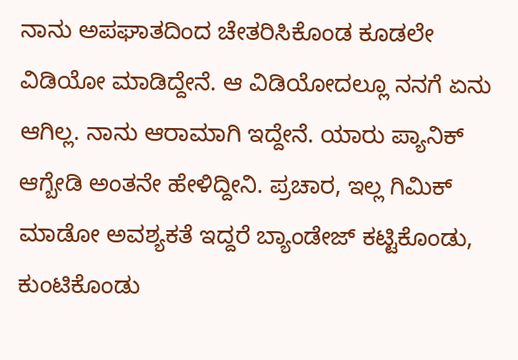ನಾನು ಅಪಘಾತದಿಂದ ಚೇತರಿಸಿಕೊಂಡ ಕೂಡಲೇ ವಿಡಿಯೋ ಮಾಡಿದ್ದೇನೆ. ಆ ವಿಡಿಯೋದಲ್ಲೂ ನನಗೆ ಏನು ಆಗಿಲ್ಲ. ನಾನು ಆರಾಮಾಗಿ ಇದ್ದೇನೆ. ಯಾರು ಪ್ಯಾನಿಕ್‌ ಆಗ್ಬೇಡಿ ಅಂತನೇ ಹೇಳಿದ್ದೀನಿ. ಪ್ರಚಾರ, ಇಲ್ಲ ಗಿಮಿಕ್‌ ಮಾಡೋ ಅವಶ್ಯಕತೆ ಇದ್ದರೆ ಬ್ಯಾಂಡೇಜ್‌ ಕಟ್ಟಿಕೊಂಡು, ಕುಂಟಿಕೊಂಡು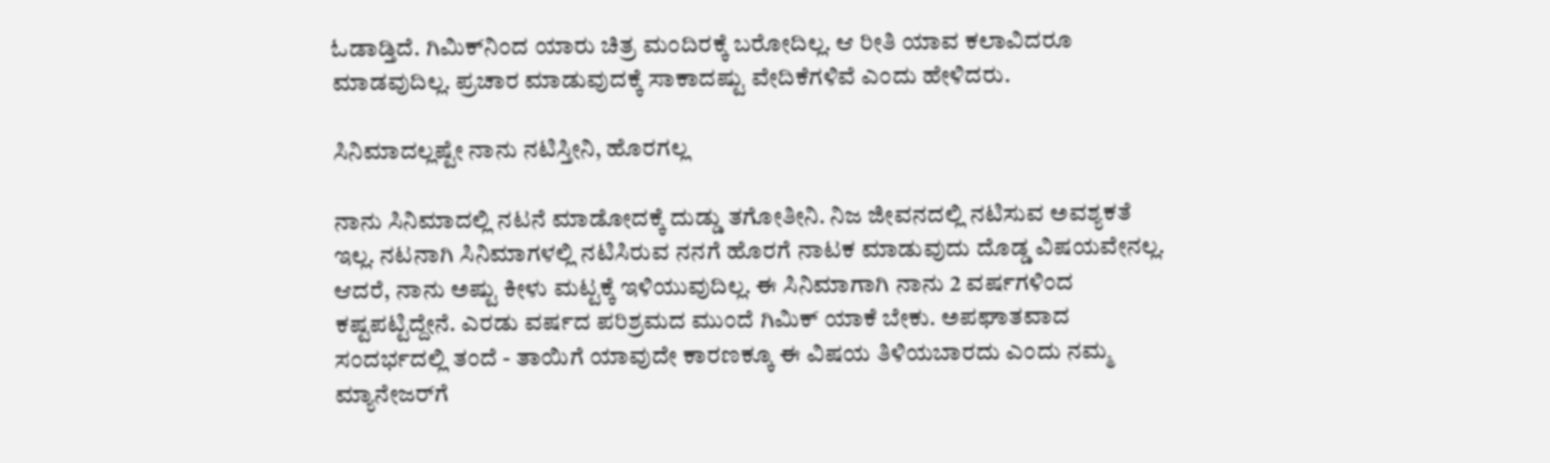ಓಡಾಡ್ತಿದೆ. ಗಿಮಿಕ್‌ನಿಂದ ಯಾರು ಚಿತ್ರ ಮಂದಿರಕ್ಕೆ ಬರೋದಿಲ್ಲ. ಆ ರೀತಿ ಯಾವ ಕಲಾವಿದರೂ ಮಾಡವುದಿಲ್ಲ. ಪ್ರಚಾರ ಮಾಡುವುದಕ್ಕೆ ಸಾಕಾದಷ್ಟು ವೇದಿಕೆಗಳಿವೆ ಎಂದು ಹೇಳಿದರು.

ಸಿನಿಮಾದಲ್ಲಷ್ಟೇ ನಾನು ನಟಿಸ್ತೀನಿ, ಹೊರಗಲ್ಲ

ನಾನು ಸಿನಿಮಾದಲ್ಲಿ ನಟನೆ ಮಾಡೋದಕ್ಕೆ ದುಡ್ಡು ತಗೋತೀನಿ. ನಿಜ ಜೀವನದಲ್ಲಿ ನಟಿಸುವ ಅವಶ್ಯಕತೆ ಇಲ್ಲ. ನಟನಾಗಿ ಸಿನಿಮಾಗಳಲ್ಲಿ ನಟಿಸಿರುವ ನನಗೆ ಹೊರಗೆ ನಾಟಕ ಮಾಡುವುದು ದೊಡ್ಡ ವಿಷಯವೇನಲ್ಲ. ಆದರೆ, ನಾನು ಅಷ್ಟು ಕೀಳು ಮಟ್ಟಕ್ಕೆ ಇಳಿಯುವುದಿಲ್ಲ. ಈ ಸಿನಿಮಾಗಾಗಿ ನಾನು 2 ವರ್ಷಗಳಿಂದ ಕಷ್ಟಪಟ್ಟಿದ್ದೇನೆ. ಎರಡು ವರ್ಷದ ಪರಿಶ್ರಮದ ಮುಂದೆ ಗಿಮಿಕ್‌ ಯಾಕೆ ಬೇಕು. ಅಪಘಾತವಾದ ಸಂದರ್ಭದಲ್ಲಿ ತಂದೆ - ತಾಯಿಗೆ ಯಾವುದೇ ಕಾರಣಕ್ಕೂ ಈ ವಿಷಯ ತಿಳಿಯಬಾರದು ಎಂದು ನಮ್ಮ ಮ್ಯಾನೇಜರ್‌ಗೆ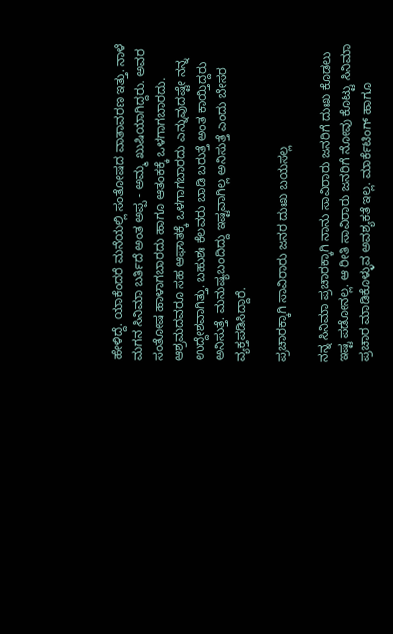ಹೇಳಿದ್ದೆ. ಯಾಕೆಂದರೆ ಮನೆಯಲ್ಲಿ ಸಂತೋಷದ ವಾತಾವರಣ ಇತ್ತು. ನಾಳೆ ಮಗನ ಸಿನಿಮಾ ಬರ್ತಿದೆ ಅಂತ ಅಪ್ಪ - ಅಮ್ಮ ಖುಷಿಯಾಗಿದ್ದರು. ಅವರ ಸಂತೋಷ ಹಾಳಾಗಬಾರದು ಹಾಗೂ ಆತಂಕಕ್ಕೆ ಒಳಗಾಗಬಾರದು. ಆಶ್ರಮದವರೂ ಸಹ ಆಘಾತಕ್ಕೆ ಒಳಗಾಗಬಾರದು ಎನ್ನುವುದಷ್ಟೇ ನನ್ನ ಉದ್ದೇಶವಾಗಿತ್ತು. ಬಹುಶಃ ಕೆಲವರು ಬಾಡಿ ಬರುತ್ತೆ ಅಂತ ಕಾಯ್ತಿದ್ದರು ಅನಿಸುತ್ತೆ. ಮನುಷ್ಯಬಂದಿದ್ದು ಇಷ್ಟವಾಗಿಲ್ಲ ಅನಿಸುತ್ತೆ ಎಂದು ಬೇಸರ ವ್ಯಕ್ತಪಡಿಸಿದ್ದಾರೆ.

ಪ್ರಚಾರಕ್ಕಾಗಿ ಸಾವಿರಾರು ಜನರ ದುಃಖ ಬಯಸಲ್ಲ

ನನ್ನ ಸಿನಿಮಾ ಪ್ರಚಾರಕ್ಕಾಗಿ ನಾನು ಸಾವಿರಾರು ಜನರಿಗೆ ದುಃಖ ಕೊಡಲು ಇಷ್ಟ ಪಡೋನಲ್ಲ. ಆ ರೀತಿ ಸಾವಿರಾರು ಜನರಿಗೆ ನೋವು ಕೊಟ್ಟು ಸಿನಿಮಾ ಪ್ರಚಾರ ಮಾಡಿಕೊಳ್ಳುವ ಅವಶ್ಯಕತೆ ಇಲ್ಲ. ಮಾರ್ಕೆಟಿಂಗ್‌ ಹಾಗೂ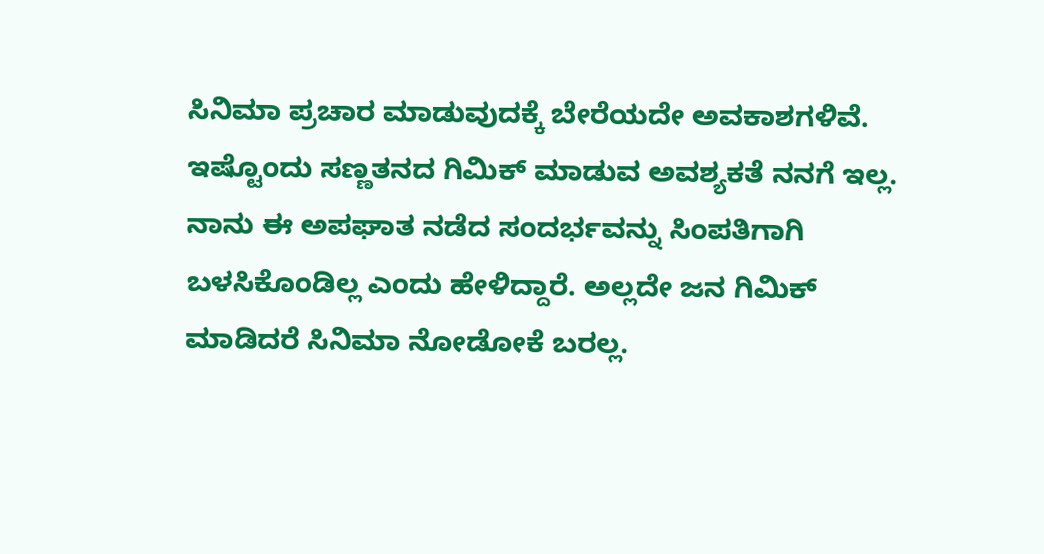ಸಿನಿಮಾ ಪ್ರಚಾರ ಮಾಡುವುದಕ್ಕೆ ಬೇರೆಯದೇ ಅವಕಾಶಗಳಿವೆ. ಇಷ್ಟೊಂದು ಸಣ್ಣತನದ ಗಿಮಿಕ್‌ ಮಾಡುವ ಅವಶ್ಯಕತೆ ನನಗೆ ಇಲ್ಲ. ನಾನು ಈ ಅಪಘಾತ ನಡೆದ ಸಂದರ್ಭವನ್ನು ಸಿಂಪತಿಗಾಗಿ ಬಳಸಿಕೊಂಡಿಲ್ಲ ಎಂದು ಹೇಳಿದ್ದಾರೆ. ಅಲ್ಲದೇ ಜನ ಗಿಮಿಕ್‌ ಮಾಡಿದರೆ ಸಿನಿಮಾ ನೋಡೋಕೆ ಬರಲ್ಲ.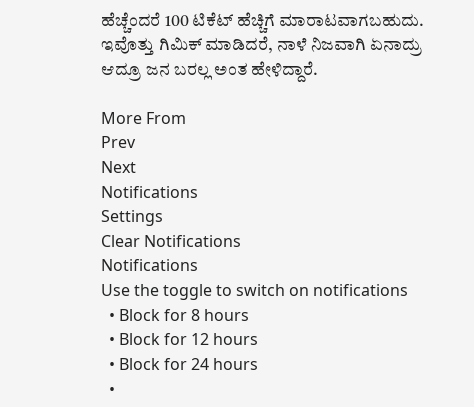ಹೆಚ್ಚೆಂದರೆ 100 ಟಿಕೆಟ್‌ ಹೆಚ್ಚಿಗೆ ಮಾರಾಟವಾಗಬಹುದು. ಇವೊತ್ತು ಗಿಮಿಕ್‌ ಮಾಡಿದರೆ, ನಾಳೆ ನಿಜವಾಗಿ ಏನಾದ್ರು ಆದ್ರೂ ಜನ ಬರಲ್ಲ ಅಂತ ಹೇಳಿದ್ದಾರೆ.

More From
Prev
Next
Notifications
Settings
Clear Notifications
Notifications
Use the toggle to switch on notifications
  • Block for 8 hours
  • Block for 12 hours
  • Block for 24 hours
  •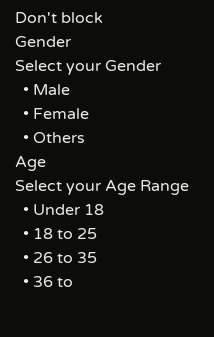Don't block
Gender
Select your Gender
  • Male
  • Female
  • Others
Age
Select your Age Range
  • Under 18
  • 18 to 25
  • 26 to 35
  • 36 to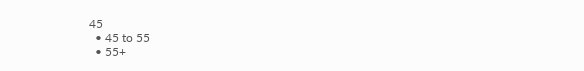45
  • 45 to 55
  • 55+